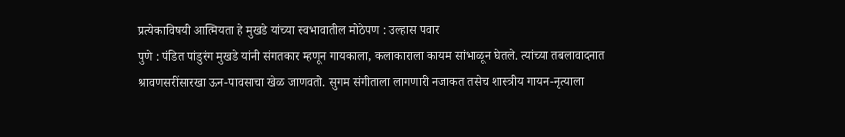प्रत्येकाविषयी आत्मियता हे मुखडे यांच्या स्वभावातील मोठेपण : उल्हास पवार
पुणे : पंडित पांडुरंग मुखडे यांनी संगतकार म्हणून गायकाला, कलाकाराला कायम सांभाळून घेतले. त्यांच्या तबलावादनात श्रावणसरींसारखा ऊन-पावसाचा खेळ जाणवतो. सुगम संगीताला लागणारी नजाकत तसेच शास्त्रीय गायन-नृत्याला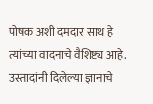पोषक अशी दमदार साथ हे त्यांच्या वादनाचे वैशिष्ट्य आहे. उस्तादांनी दिलेल्या ज्ञानाचे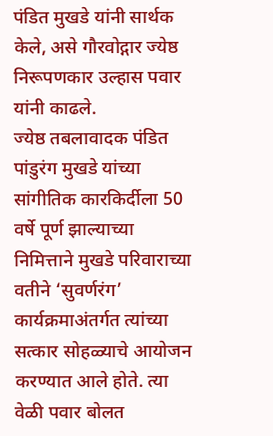पंडित मुखडे यांनी सार्थक केले, असे गौरवोद्गार ज्येष्ठ निरूपणकार उल्हास पवार यांनी काढले.
ज्येष्ठ तबलावादक पंडित पांडुरंग मुखडे यांच्या सांगीतिक कारकिर्दीला 50 वर्षे पूर्ण झाल्याच्या निमित्ताने मुखडे परिवाराच्या वतीने ‘सुवर्णरंग’ कार्यक्रमाअंतर्गत त्यांच्या सत्कार सोहळ्याचे आयोजन करण्यात आले होते. त्या वेळी पवार बोलत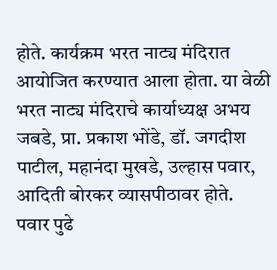होते. कार्यक्रम भरत नाट्य मंदिरात आयोजित करण्यात आला होता. या वेळी भरत नाट्य मंदिराचे कार्याध्यक्ष अभय जबडे, प्रा. प्रकाश भोंडे, डॉ. जगदीश पाटील, महानंदा मुखडे, उल्हास पवार, आदिती बोरकर व्यासपीठावर होते.
पवार पुढे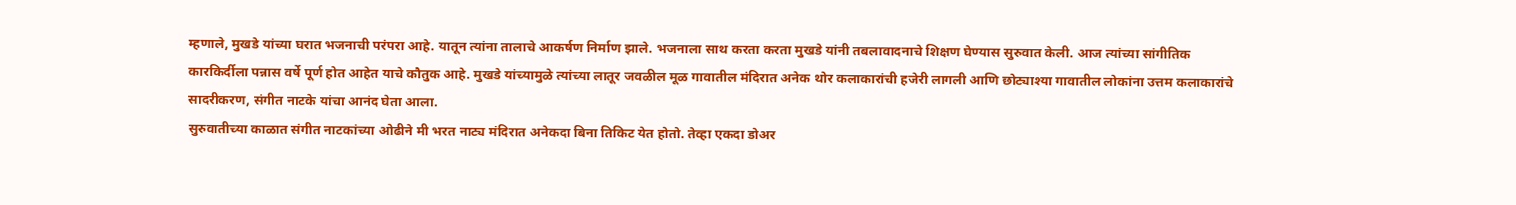म्हणाले, मुखडे यांच्या घरात भजनाची परंपरा आहे. यातून त्यांना तालाचे आकर्षण निर्माण झाले. भजनाला साथ करता करता मुखडे यांनी तबलावादनाचे शिक्षण घेण्यास सुरुवात केली. आज त्यांच्या सांगीतिक कारकिर्दीला पन्नास वर्षे पूर्ण होत आहेत याचे कौतुक आहे. मुखडे यांच्यामुळे त्यांच्या लातूर जवळील मूळ गावातील मंदिरात अनेक थोर कलाकारांची हजेरी लागली आणि छोट्याश्या गावातील लोकांना उत्तम कलाकारांचे सादरीकरण, संगीत नाटके यांचा आनंद घेता आला.
सुरुवातीच्या काळात संगीत नाटकांच्या ओढीने मी भरत नाट्य मंदिरात अनेकदा बिना तिकिट येत होतो. तेव्हा एकदा डोअर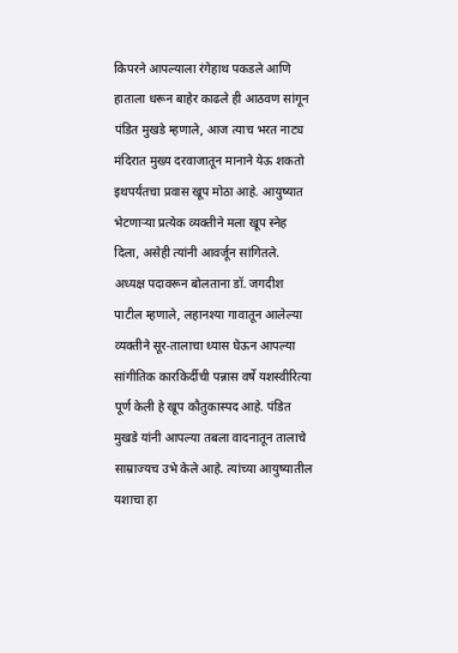किपरने आपल्याला रंगेहाथ पकडले आणि हाताला धरून बाहेर काढले ही आठवण सांगून पंडित मुखडे म्हणाले, आज त्याच भरत नाट्य मंदिरात मुख्य दरवाजातून मानाने येऊ शकतो इथपर्यंतचा प्रवास खूप मोठा आहे. आयुष्यात भेटणाऱ्या प्रत्येक व्यक्तीने मला खूप स्नेह दिला, असेही त्यांनी आवर्जून सांगितले.
अध्यक्ष पदावरून बोलताना डॉ. जगदीश पाटील म्हणाले, लहानश्या गावातून आलेल्या व्यक्तीने सूर-तालाचा ध्यास घेऊन आपल्या सांगीतिक कारकिर्दीची पन्नास वर्षे यशस्वीरित्या पूर्ण केली हे खूप कौतुकास्पद आहे. पंडित मुखडे यांनी आपल्या तबला वादनातून तालाचे साम्राज्यच उभे केले आहे. त्यांच्या आयुष्यातील यशाचा हा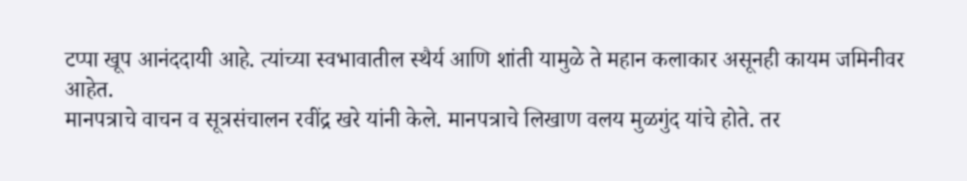टप्पा खूप आनंददायी आहे. त्यांच्या स्वभावातील स्थैर्य आणि शांती यामुळे ते महान कलाकार असूनही कायम जमिनीवर आहेत.
मानपत्राचे वाचन व सूत्रसंचालन रवींद्र खरे यांनी केले. मानपत्राचे लिखाण वलय मुळगुंद यांचे होते. तर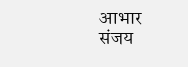आभार संजय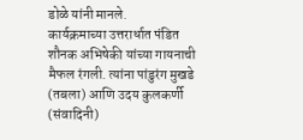डोळे यांनी मानले.
कार्यक्रमाच्या उत्तरार्धात पंडित शौनक अभिषेकी यांच्या गायनाची मैफल रंगली. त्यांना पांडुरंग मुखडे (तबला) आणि उदय कुलकर्णी (संवादिनी)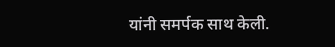यांनी समर्पक साथ केली.